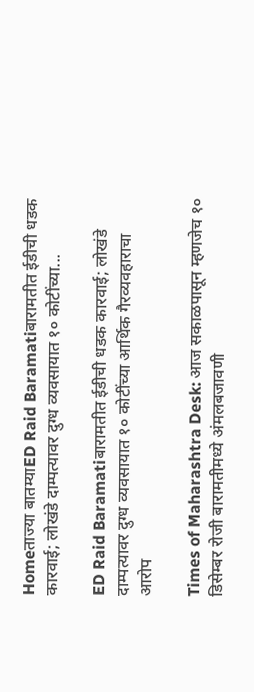Homeताज्या बातम्याED Raid Baramatiबारामतीत ईडीची धडक कारवाई; लोखंडे दाम्पत्यावर दुग्ध व्यवसायात १० कोटींच्या...

ED Raid Baramatiबारामतीत ईडीची धडक कारवाई; लोखंडे दाम्पत्यावर दुग्ध व्यवसायात १० कोटींच्या आर्थिक गैरव्यवहाराचा आरोप

Times of Maharashtra Desk: आज सकाळपासून म्हणजेच १० डिसेम्बर रोजी बारामतीमध्ये अंमलबजावणी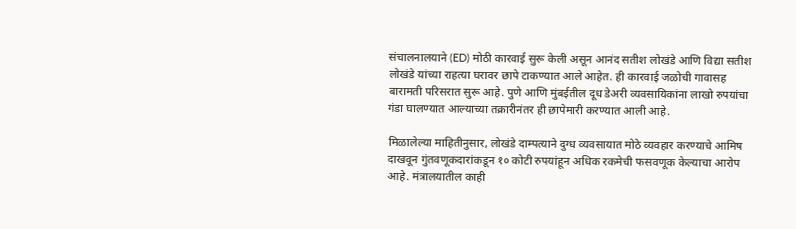संचालनालयाने (ED) मोठी कारवाई सुरू केली असून आनंद सतीश लोखंडे आणि विद्या सतीश लोखंडे यांच्या राहत्या घरावर छापे टाकण्यात आले आहेत. ही कारवाई जळोची गावासह बारामती परिसरात सुरू आहे. पुणे आणि मुंबईतील दूध डेअरी व्यवसायिकांना लाखो रुपयांचा गंडा घालण्यात आल्याच्या तक्रारीनंतर ही छापेमारी करण्यात आली आहे.

मिळालेल्या माहितीनुसार, लोखंडे दाम्पत्याने दुग्ध व्यवसायात मोठे व्यवहार करण्याचे आमिष दाखवून गुंतवणूकदारांकडून १० कोटी रुपयांहून अधिक रकमेची फसवणूक केल्याचा आरोप आहे. मंत्रालयातील काही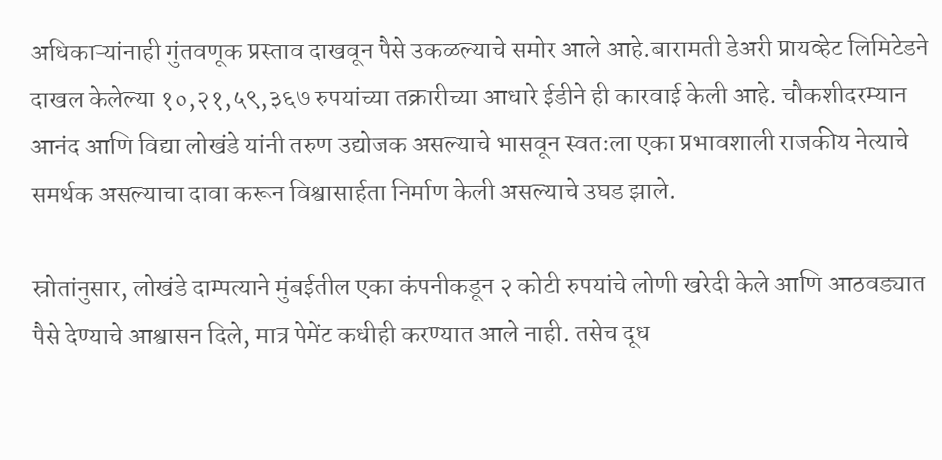अधिकाऱ्यांनाही गुंतवणूक प्रस्ताव दाखवून पैसे उकळल्याचे समोर आले आहे.बारामती डेअरी प्रायव्हेट लिमिटेडने दाखल केलेल्या १०,२१,५९,३६७ रुपयांच्या तक्रारीच्या आधारे ईडीने ही कारवाई केली आहे. चौकशीदरम्यान आनंद आणि विद्या लोखंडे यांनी तरुण उद्योजक असल्याचे भासवून स्वतःला एका प्रभावशाली राजकीय नेत्याचे समर्थक असल्याचा दावा करून विश्वासार्हता निर्माण केली असल्याचे उघड झाले.

स्रोतांनुसार, लोखंडे दाम्पत्याने मुंबईतील एका कंपनीकडून २ कोटी रुपयांचे लोणी खरेदी केले आणि आठवड्यात पैसे देण्याचे आश्वासन दिले, मात्र पेमेंट कधीही करण्यात आले नाही. तसेच दूध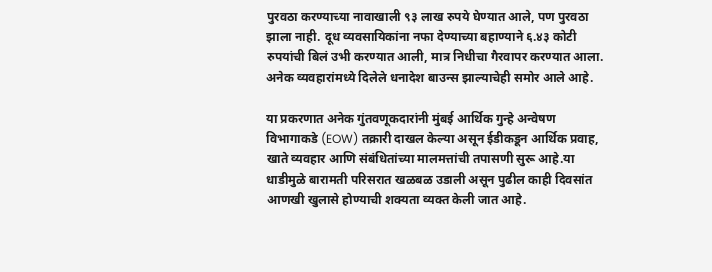पुरवठा करण्याच्या नावाखाली ९३ लाख रुपये घेण्यात आले, पण पुरवठा झाला नाही. दूध व्यवसायिकांना नफा देण्याच्या बहाण्याने ६.४३ कोटी रुपयांची बिलं उभी करण्यात आली, मात्र निधीचा गैरवापर करण्यात आला. अनेक व्यवहारांमध्ये दिलेले धनादेश बाउन्स झाल्याचेही समोर आले आहे.

या प्रकरणात अनेक गुंतवणूकदारांनी मुंबई आर्थिक गुन्हे अन्वेषण विभागाकडे (EOW) तक्रारी दाखल केल्या असून ईडीकडून आर्थिक प्रवाह, खाते व्यवहार आणि संबंधितांच्या मालमत्तांची तपासणी सुरू आहे.या धाडीमुळे बारामती परिसरात खळबळ उडाली असून पुढील काही दिवसांत आणखी खुलासे होण्याची शक्यता व्यक्त केली जात आहे.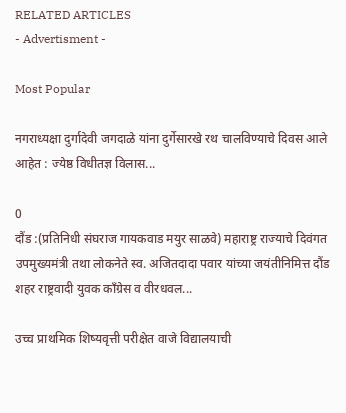RELATED ARTICLES
- Advertisment -

Most Popular

नगराध्यक्षा दुर्गादेवी जगदाळे यांना दुर्गेसारखे रथ चालविण्याचे दिवस आले आहेत : ज्येष्ठ विधीतज्ञ विलास...

0
दौंड :(प्रतिनिधी संघराज गायकवाड मयुर साळवे) महाराष्ट्र राज्याचे दिवंगत उपमुख्यमंत्री तथा लोकनेते स्व. अजितदादा पवार यांच्या जयंतीनिमित्त दौंड शहर राष्ट्रवादी युवक काँग्रेस व वीरधवल...

उच्च प्राथमिक शिष्यवृत्ती परीक्षेत वाजे विद्यालयाची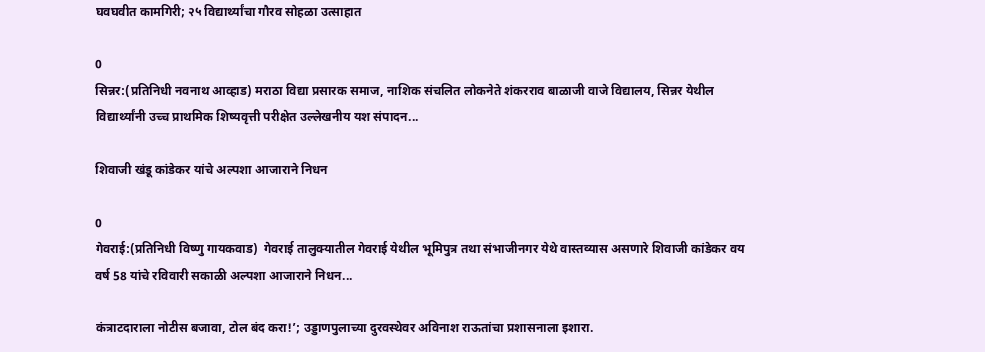घवघवीत कामगिरी; २५ विद्यार्थ्यांचा गौरव सोहळा उत्साहात

0
सिन्नर:(प्रतिनिधी नवनाथ आव्हाड) मराठा विद्या प्रसारक समाज, नाशिक संचलित लोकनेते शंकरराव बाळाजी वाजे विद्यालय, सिन्नर येथील विद्यार्थ्यांनी उच्च प्राथमिक शिष्यवृत्ती परीक्षेत उल्लेखनीय यश संपादन...

शिवाजी खंडू कांडेकर यांचे अल्पशा आजाराने निधन

0
गेवराई:(प्रतिनिधी विष्णु गायकवाड)  गेवराई तालुक्यातील गेवराई येथील भूमिपुत्र तथा संभाजीनगर येथे वास्तव्यास असणारे शिवाजी कांडेकर वय वर्ष 58 यांचे रविवारी सकाळी अल्पशा आजाराने निधन...

कंत्राटदाराला नोटीस बजावा, टोल बंद करा!’; उड्डाणपुलाच्या दुरवस्थेवर अविनाश राऊतांचा प्रशासनाला इशारा.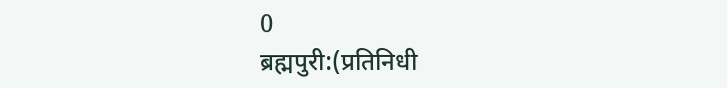0
ब्रह्मपुरी:(प्रतिनिधी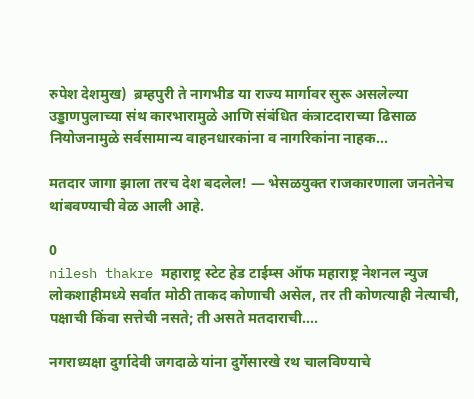रुपेश देशमुख)  ब्रम्हपुरी ते नागभीड या राज्य मार्गावर सुरू असलेल्या उड्डाणपुलाच्या संथ कारभारामुळे आणि संबंधित कंत्राटदाराच्या ढिसाळ नियोजनामुळे सर्वसामान्य वाहनधारकांना व नागरिकांना नाहक...

मतदार जागा झाला तरच देश बदलेल! — भेसळयुक्त राजकारणाला जनतेनेच थांबवण्याची वेळ आली आहे.

0
nilesh thakre महाराष्ट्र स्टेट हेड टाईम्स ऑफ महाराष्ट्र नेशनल न्युज लोकशाहीमध्ये सर्वात मोठी ताकद कोणाची असेल, तर ती कोणत्याही नेत्याची, पक्षाची किंवा सत्तेची नसते; ती असते मतदाराची....

नगराध्यक्षा दुर्गादेवी जगदाळे यांना दुर्गेसारखे रथ चालविण्याचे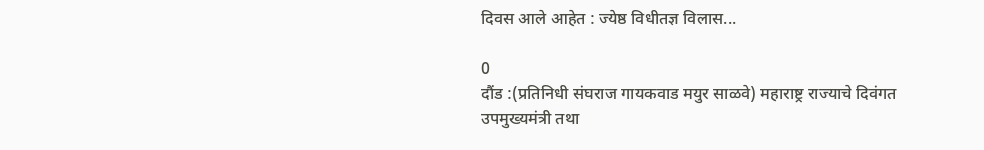दिवस आले आहेत : ज्येष्ठ विधीतज्ञ विलास...

0
दौंड :(प्रतिनिधी संघराज गायकवाड मयुर साळवे) महाराष्ट्र राज्याचे दिवंगत उपमुख्यमंत्री तथा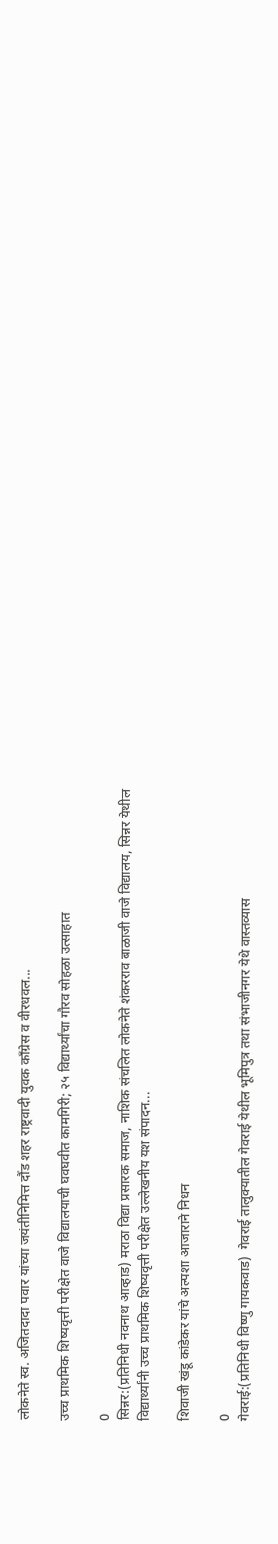लोकनेते स्व. अजितदादा पवार यांच्या जयंतीनिमित्त दौंड शहर राष्ट्रवादी युवक काँग्रेस व वीरधवल...

उच्च प्राथमिक शिष्यवृत्ती परीक्षेत वाजे विद्यालयाची घवघवीत कामगिरी; २५ विद्यार्थ्यांचा गौरव सोहळा उत्साहात

0
सिन्नर:(प्रतिनिधी नवनाथ आव्हाड) मराठा विद्या प्रसारक समाज, नाशिक संचलित लोकनेते शंकरराव बाळाजी वाजे विद्यालय, सिन्नर येथील विद्यार्थ्यांनी उच्च प्राथमिक शिष्यवृत्ती परीक्षेत उल्लेखनीय यश संपादन...

शिवाजी खंडू कांडेकर यांचे अल्पशा आजाराने निधन

0
गेवराई:(प्रतिनिधी विष्णु गायकवाड)  गेवराई तालुक्यातील गेवराई येथील भूमिपुत्र तथा संभाजीनगर येथे वास्तव्यास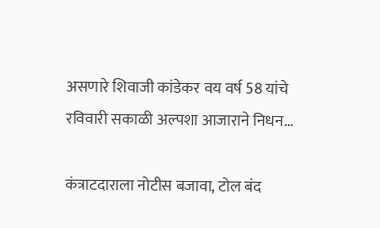असणारे शिवाजी कांडेकर वय वर्ष 58 यांचे रविवारी सकाळी अल्पशा आजाराने निधन...

कंत्राटदाराला नोटीस बजावा, टोल बंद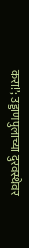करा!’; उड्डाणपुलाच्या दुरवस्थेवर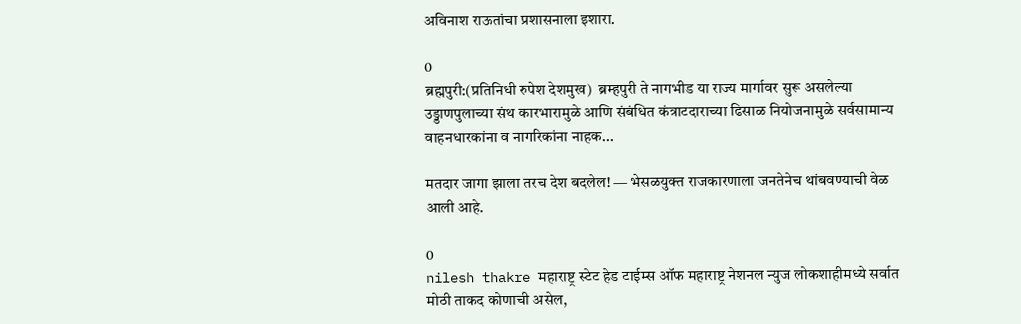अविनाश राऊतांचा प्रशासनाला इशारा.

0
ब्रह्मपुरी:(प्रतिनिधी रुपेश देशमुख)  ब्रम्हपुरी ते नागभीड या राज्य मार्गावर सुरू असलेल्या उड्डाणपुलाच्या संथ कारभारामुळे आणि संबंधित कंत्राटदाराच्या ढिसाळ नियोजनामुळे सर्वसामान्य वाहनधारकांना व नागरिकांना नाहक...

मतदार जागा झाला तरच देश बदलेल! — भेसळयुक्त राजकारणाला जनतेनेच थांबवण्याची वेळ आली आहे.

0
nilesh thakre महाराष्ट्र स्टेट हेड टाईम्स ऑफ महाराष्ट्र नेशनल न्युज लोकशाहीमध्ये सर्वात मोठी ताकद कोणाची असेल,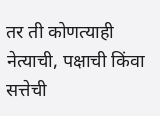तर ती कोणत्याही नेत्याची, पक्षाची किंवा सत्तेची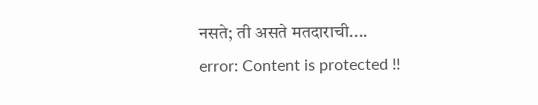नसते; ती असते मतदाराची....
error: Content is protected !!